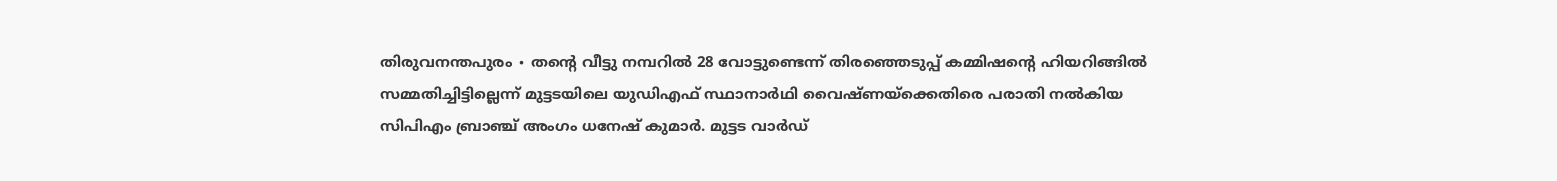തിരുവനന്തപുരം ∙ തന്റെ വീട്ടു നമ്പറിൽ 28 വോട്ടുണ്ടെന്ന് തിരഞ്ഞെടുപ്പ് കമ്മിഷന്റെ ഹിയറിങ്ങിൽ സമ്മതിച്ചിട്ടില്ലെന്ന് മുട്ടടയിലെ യുഡിഎഫ് സ്ഥാനാർഥി വൈഷ്ണയ്ക്കെതിരെ പരാതി നൽകിയ സിപിഎം ബ്രാഞ്ച് അംഗം ധനേഷ് കുമാർ. മുട്ടട വാർഡ്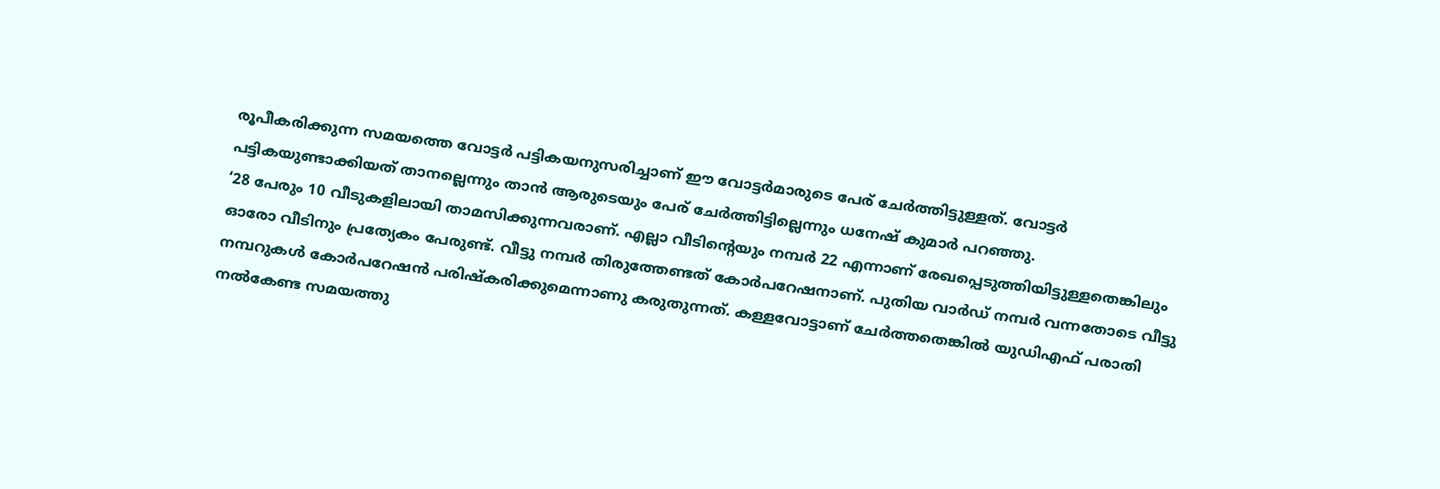രൂപീകരിക്കുന്ന സമയത്തെ വോട്ടർ പട്ടികയനുസരിച്ചാണ് ഈ വോട്ടർമാരുടെ പേര് ചേർത്തിട്ടുള്ളത്. വോട്ടർ പട്ടികയുണ്ടാക്കിയത് താനല്ലെന്നും താൻ ആരുടെയും പേര് ചേർത്തിട്ടില്ലെന്നും ധനേഷ് കുമാർ പറഞ്ഞു.
‘28 പേരും 10 വീടുകളിലായി താമസിക്കുന്നവരാണ്. എല്ലാ വീടിന്റെയും നമ്പർ 22 എന്നാണ് രേഖപ്പെടുത്തിയിട്ടുള്ളതെങ്കിലും ഓരോ വീടിനും പ്രത്യേകം പേരുണ്ട്. വീട്ടു നമ്പർ തിരുത്തേണ്ടത് കോർപറേഷനാണ്. പുതിയ വാർഡ് നമ്പർ വന്നതോടെ വീട്ടു നമ്പറുകൾ കോർപറേഷൻ പരിഷ്കരിക്കുമെന്നാണു കരുതുന്നത്. കള്ളവോട്ടാണ് ചേർത്തതെങ്കിൽ യുഡിഎഫ് പരാതി നൽകേണ്ട സമയത്തു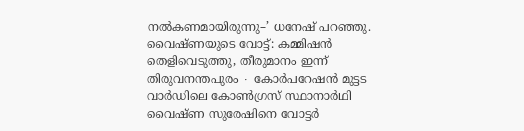നൽകണമായിരുന്നു–’ ധനേഷ് പറഞ്ഞു.
വൈഷ്ണയുടെ വോട്ട്: കമ്മിഷൻ തെളിവെടുത്തു, തീരുമാനം ഇന്ന്
തിരുവനന്തപുരം ∙ കോർപറേഷൻ മുട്ടട വാർഡിലെ കോൺഗ്രസ് സ്ഥാനാർഥി വൈഷ്ണ സുരേഷിനെ വോട്ടർ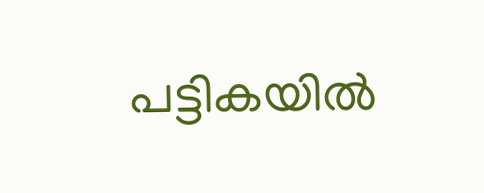പട്ടികയിൽ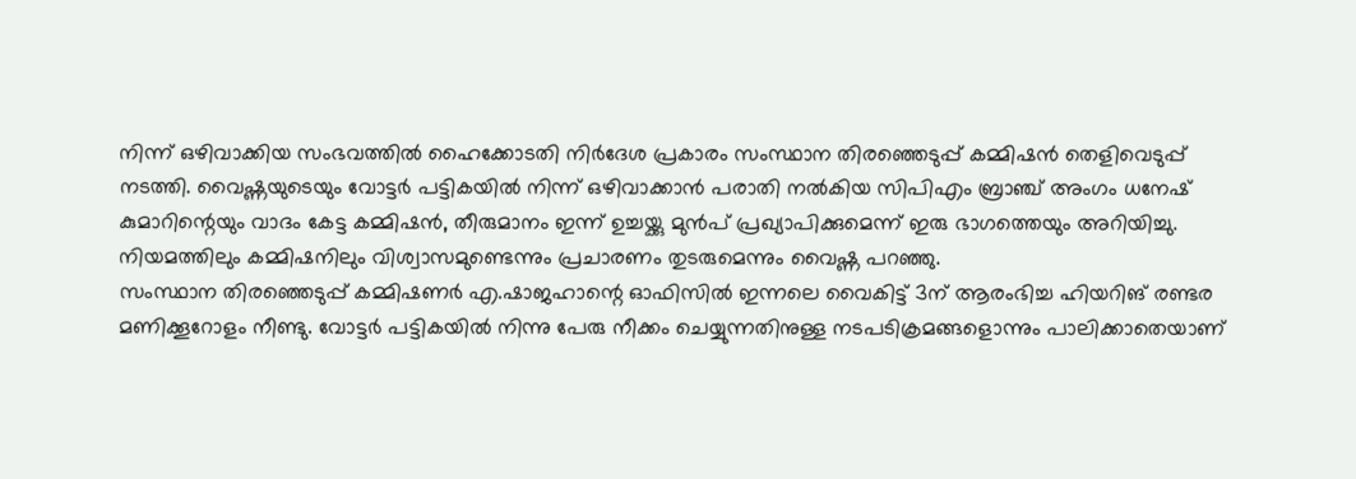നിന്ന് ഒഴിവാക്കിയ സംഭവത്തിൽ ഹൈക്കോടതി നിർദേശ പ്രകാരം സംസ്ഥാന തിരഞ്ഞെടുപ്പ് കമ്മിഷൻ തെളിവെടുപ്പ് നടത്തി. വൈഷ്ണയുടെയും വോട്ടർ പട്ടികയിൽ നിന്ന് ഒഴിവാക്കാൻ പരാതി നൽകിയ സിപിഎം ബ്രാഞ്ച് അംഗം ധനേഷ് കുമാറിന്റെയും വാദം കേട്ട കമ്മിഷൻ, തീരുമാനം ഇന്ന് ഉച്ചയ്ക്കു മുൻപ് പ്രഖ്യാപിക്കുമെന്ന് ഇരു ഭാഗത്തെയും അറിയിച്ചു. നിയമത്തിലും കമ്മിഷനിലും വിശ്വാസമുണ്ടെന്നും പ്രചാരണം തുടരുമെന്നും വൈഷ്ണ പറഞ്ഞു.
സംസ്ഥാന തിരഞ്ഞെടുപ്പ് കമ്മിഷണർ എ.ഷാജഹാന്റെ ഓഫിസിൽ ഇന്നലെ വൈകിട്ട് 3ന് ആരംഭിച്ച ഹിയറിങ് രണ്ടര മണിക്കൂറോളം നീണ്ടു. വോട്ടർ പട്ടികയിൽ നിന്നു പേരു നീക്കം ചെയ്യുന്നതിനുള്ള നടപടിക്രമങ്ങളൊന്നും പാലിക്കാതെയാണ്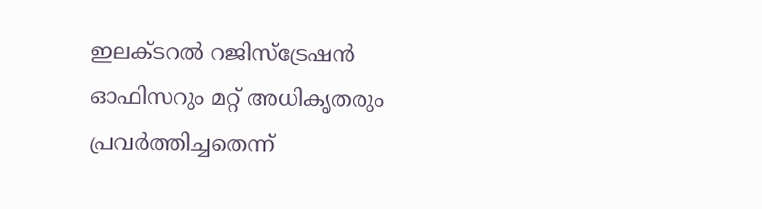ഇലക്ടറൽ റജിസ്ട്രേഷൻ ഓഫിസറും മറ്റ് അധികൃതരും പ്രവർത്തിച്ചതെന്ന്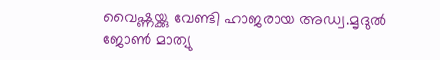വൈഷ്ണയ്ക്കു വേണ്ടി ഹാജരായ അഡ്വ.മൃദുൽ ജോൺ മാത്യു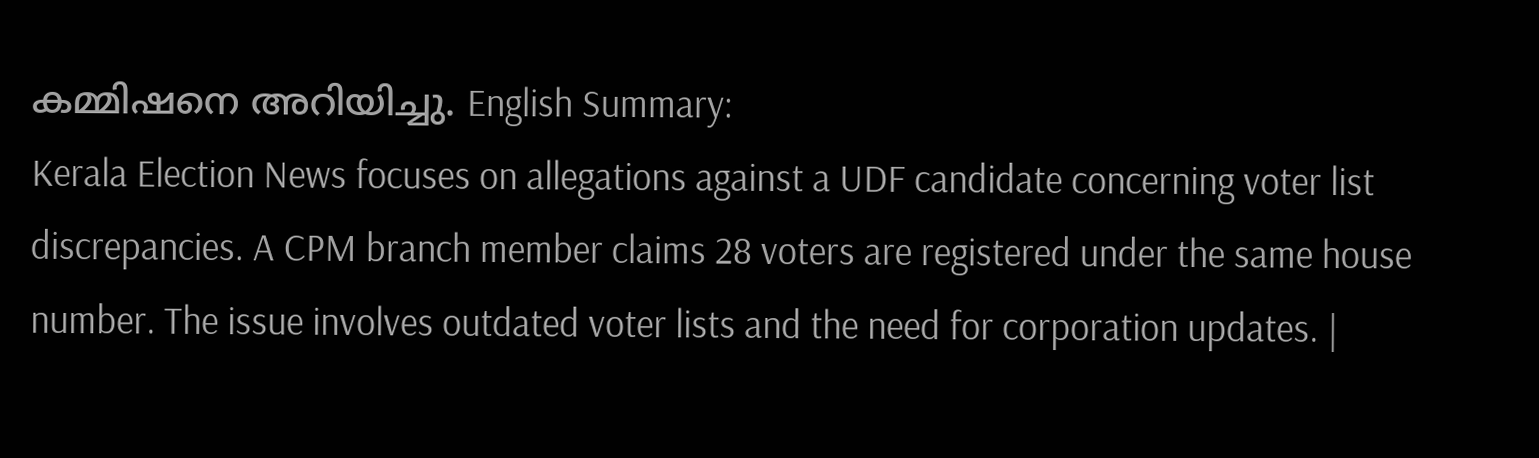കമ്മിഷനെ അറിയിച്ചു. English Summary:
Kerala Election News focuses on allegations against a UDF candidate concerning voter list discrepancies. A CPM branch member claims 28 voters are registered under the same house number. The issue involves outdated voter lists and the need for corporation updates. |